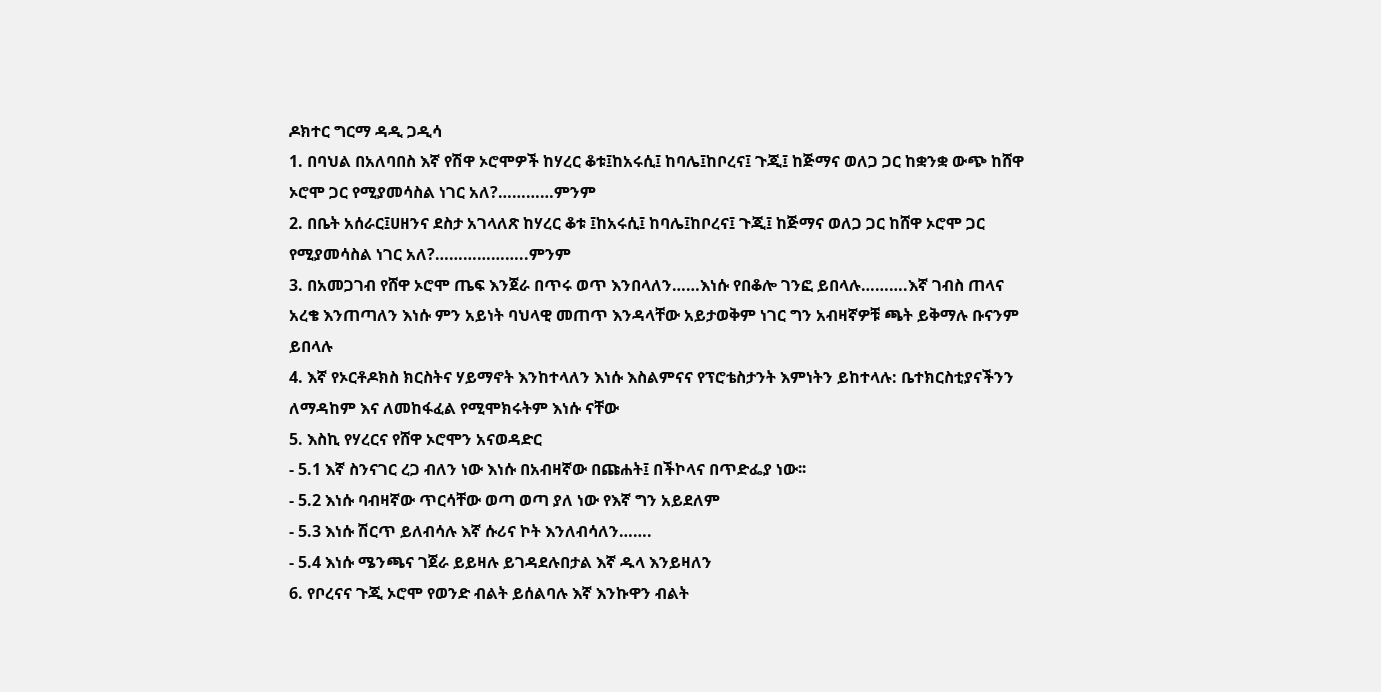ዶክተር ግርማ ዳዲ ጋዲሳ
1. በባህል በአለባበስ እኛ የሽዋ ኦሮሞዎች ከሃረር ቆቱ፤ከአሩሲ፤ ከባሌ፤ከቦረና፤ ጉጂ፤ ከጅማና ወለጋ ጋር ከቋንቋ ውጭ ከሸዋ ኦሮሞ ጋር የሚያመሳስል ነገር አለ?…………ምንም
2. በቤት አሰራር፤ሀዘንና ደስታ አገላለጽ ከሃረር ቆቱ ፤ከአሩሲ፤ ከባሌ፤ከቦረና፤ ጉጂ፤ ከጅማና ወለጋ ጋር ከሸዋ ኦሮሞ ጋር የሚያመሳስል ነገር አለ?………………..ምንም
3. በአመጋገብ የሸዋ ኦሮሞ ጤፍ እንጀራ በጥሩ ወጥ እንበላለን……እነሱ የበቆሎ ገንፎ ይበላሉ……….እኛ ገብስ ጠላና አረቄ እንጠጣለን እነሱ ምን አይነት ባህላዊ መጠጥ እንዳላቸው አይታወቅም ነገር ግን አብዛኛዎቹ ጫት ይቅማሉ ቡናንም ይበላሉ
4. እኛ የኦርቶዶክስ ክርስትና ሃይማኖት እንከተላለን እነሱ እስልምናና የፕሮቴስታንት እምነትን ይከተላሉ: ቤተክርስቲያናችንን ለማዳከም እና ለመከፋፈል የሚሞክሩትም እነሱ ናቸው
5. እስኪ የሃረርና የሸዋ ኦሮሞን አናወዳድር
- 5.1 እኛ ስንናገር ረጋ ብለን ነው እነሱ በአብዛኛው በጩሐት፤ በችኮላና በጥድፌያ ነው፡፡
- 5.2 እነሱ ባብዛኛው ጥርሳቸው ወጣ ወጣ ያለ ነው የእኛ ግን አይደለም
- 5.3 እነሱ ሽርጥ ይለብሳሉ እኛ ሱሪና ኮት እንለብሳለን…….
- 5.4 እነሱ ሜንጫና ገጀራ ይይዛሉ ይገዳደሉበታል እኛ ዱላ እንይዛለን
6. የቦረናና ጉጂ ኦሮሞ የወንድ ብልት ይሰልባሉ እኛ እንኩዋን ብልት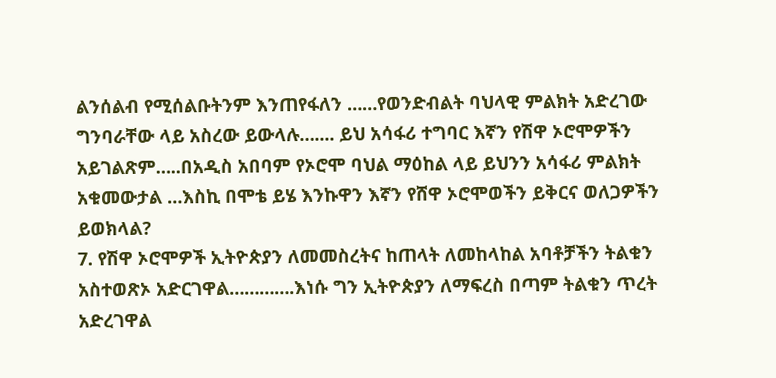ልንሰልብ የሚሰልቡትንም እንጠየፋለን ……የወንድብልት ባህላዊ ምልክት አድረገው ግንባራቸው ላይ አስረው ይውላሉ….... ይህ አሳፋሪ ተግባር እኛን የሽዋ ኦሮሞዎችን አይገልጽም…..በአዲስ አበባም የኦሮሞ ባህል ማዕከል ላይ ይህንን አሳፋሪ ምልክት አቁመውታል …እስኪ በሞቴ ይሄ እንኩዋን እኛን የሸዋ ኦሮሞወችን ይቅርና ወለጋዎችን ይወክላል?
7. የሽዋ ኦሮሞዎች ኢትዮጵያን ለመመስረትና ከጠላት ለመከላከል አባቶቻችን ትልቁን አስተወጽኦ አድርገዋል………….እነሱ ግን ኢትዮጵያን ለማፍረስ በጣም ትልቁን ጥረት አድረገዋል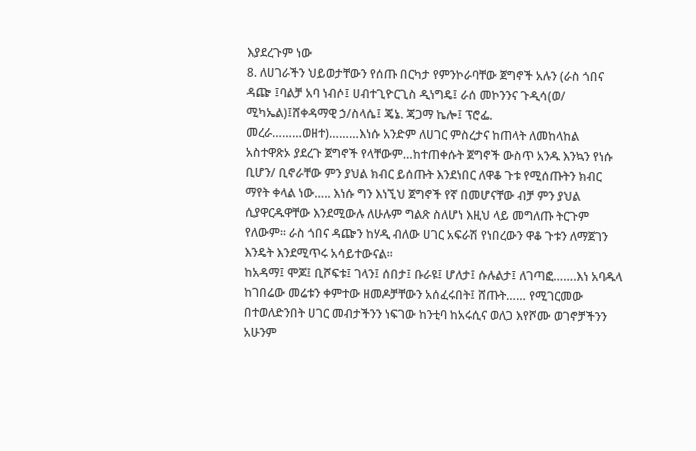እያደረጉም ነው
8. ለሀገራችን ህይወታቸውን የሰጡ በርካታ የምንኮራባቸው ጀግኖች አሉን (ራስ ጎበና ዳጬ ፤ባልቻ አባ ነብሶ፤ ሀብተጊዮርጊስ ዲነግዴ፤ ራሰ መኮንንና ጉዲሳ(ወ/
ሚካኤል)፤ሸቀዳማዊ ኃ/ስላሴ፤ ጄኔ. ጃጋማ ኬሎ፤ ፕሮፌ. መረራ………ወዘተ)………እነሱ አንድም ለሀገር ምስረታና ከጠላት ለመከላከል አስተዋጽኦ ያደረጉ ጀግኖች የላቸውም…ከተጠቀሱት ጀግኖች ውስጥ አንዱ እንኳን የነሱ ቢሆን/ ቢኖራቸው ምን ያህል ክብር ይሰጡት እንደነበር ለዋቆ ጉቱ የሚሰጡትን ክብር ማየት ቀላል ነው….. እነሱ ግን እነኚህ ጀግኖች የኛ በመሆናቸው ብቻ ምን ያህል ሲያዋርዱዋቸው እንደሚውሉ ለሁሉም ግልጽ ስለሆነ እዚህ ላይ መግለጡ ትርጉም የለውም፡፡ ራስ ጎበና ዳጬን ከሃዲ ብለው ሀገር አፍራሽ የነበረውን ዋቆ ጉቱን ለማጀገን እንዴት እንደሚጥሩ አሳይተውናል፡፡
ከአዳማ፤ ሞጆ፤ ቢሾፍቱ፤ ገላን፤ ሰበታ፤ ቡራዩ፤ ሆለታ፤ ሱሉልታ፤ ለገጣፎ…….እነ አባዱላ ከገበሬው መሬቱን ቀምተው ዘመዶቻቸውን አሰፈሩበት፤ ሸጡት…… የሚገርመው በተወለድንበት ሀገር መብታችንን ነፍገው ከንቲባ ከአሩሲና ወለጋ እየሾሙ ወገኖቻችንን አሁንም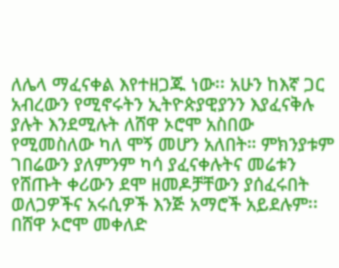ለሌላ ማፈናቀል እየተዘጋጁ ነው፡፡ አሁን ከእኛ ጋር አብረውን የሚኖሩትን ኢትዮጵያዊያንን እያፈናቅሉ ያሉት እንደሚሉት ለሸዋ ኦሮሞ አስበው የሚመስለው ካለ ሞኝ መሆን አለበት። ምክንያቱም ገበሬውን ያለምንም ካሳ ያፈናቀሉትና መሬቱን የሸጡት ቀሪውን ደሞ ዘመዶቻቸውን ያሰፈሩበት ወለጋዎችና አሩሲዎች እንጅ አማሮች አይደሉም፡፡
በሸዋ ኦሮሞ መቀለድ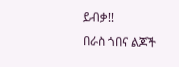ይብቃ!!
በራስ ጎበና ልጆች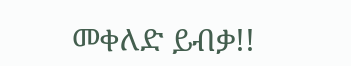መቀለድ ይብቃ!!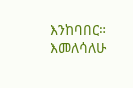እንከባበር።
እመለሳለሁ